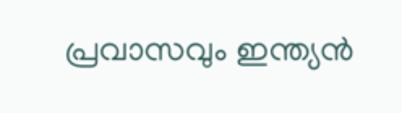പ്രവാസവും ഇന്ത്യൻ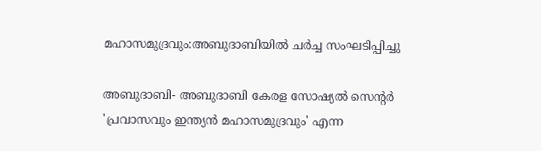മഹാസമുദ്രവും:അബുദാബിയിൽ ചർച്ച സംഘടിപ്പിച്ചു

അബുദാബി- അബുദാബി കേരള സോഷ്യൽ സെന്റർ 'പ്രവാസവും ഇന്ത്യൻ മഹാസമുദ്രവും' എന്ന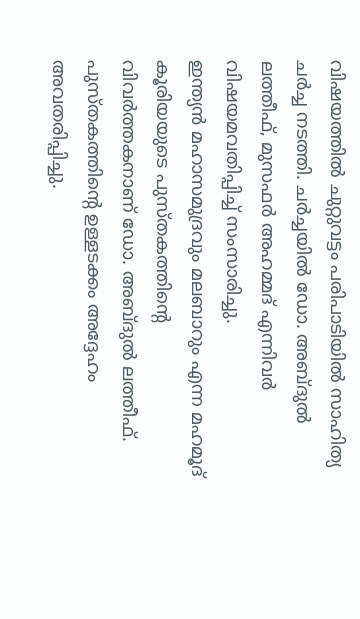വിഷയത്തിൽ ചുറ്റുവട്ടം പരിപാടിയിൽ സാഹിത്യ ചർച്ച നടത്തി. ചർച്ചയിൽ ഡോ. അബ്ദുൽ ലത്തീഫ്, മുസഫർ അഹമ്മദ് എന്നിവർ വിഷയമവതിപ്പിച്ച് സംസാരിച്ചു.
ഇന്ത്യൻ മഹാസമുദ്രവും മലബാറും എന്ന മഹമൂദ് കൂരിയയുടെ പുസ്തകത്തിന്റെ വിവർത്തകനാണ് ഡോ. അബ്ദുൽ ലത്തീഫ്. പുസ്തകത്തിന്റെ ഉള്ളടക്കം അദ്ദേഹം അവതരിപ്പിച്ചു.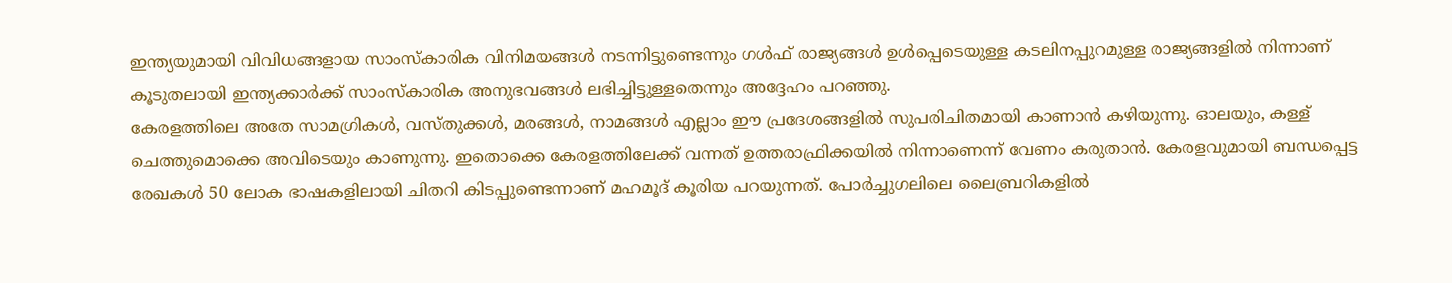ഇന്ത്യയുമായി വിവിധങ്ങളായ സാംസ്‌കാരിക വിനിമയങ്ങൾ നടന്നിട്ടുണ്ടെന്നും ഗൾഫ് രാജ്യങ്ങൾ ഉൾപ്പെടെയുള്ള കടലിനപ്പുറമുള്ള രാജ്യങ്ങളിൽ നിന്നാണ് കൂടുതലായി ഇന്ത്യക്കാർക്ക് സാംസ്‌കാരിക അനുഭവങ്ങൾ ലഭിച്ചിട്ടുള്ളതെന്നും അദ്ദേഹം പറഞ്ഞു.
കേരളത്തിലെ അതേ സാമഗ്രികൾ, വസ്തുക്കൾ, മരങ്ങൾ, നാമങ്ങൾ എല്ലാം ഈ പ്രദേശങ്ങളിൽ സുപരിചിതമായി കാണാൻ കഴിയുന്നു. ഓലയും, കള്ള് ചെത്തുമൊക്കെ അവിടെയും കാണുന്നു. ഇതൊക്കെ കേരളത്തിലേക്ക് വന്നത് ഉത്തരാഫ്രിക്കയിൽ നിന്നാണെന്ന് വേണം കരുതാൻ. കേരളവുമായി ബന്ധപ്പെട്ട രേഖകൾ 50 ലോക ഭാഷകളിലായി ചിതറി കിടപ്പുണ്ടെന്നാണ് മഹമൂദ് കൂരിയ പറയുന്നത്. പോർച്ചുഗലിലെ ലൈബ്രറികളിൽ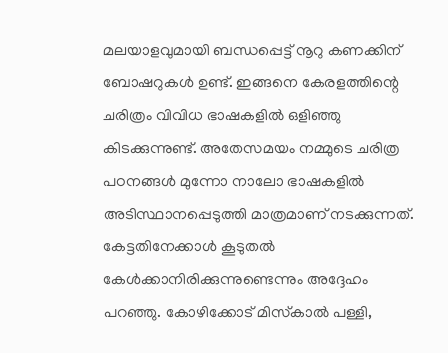മലയാളവുമായി ബന്ധപ്പെട്ട് നൂറു കണക്കിന് ബോഷറുകൾ ഉണ്ട്. ഇങ്ങനെ കേരളത്തിന്റെ ചരിത്രം വിവിധ ഭാഷകളിൽ ഒളിഞ്ഞു കിടക്കുന്നുണ്ട്. അതേസമയം നമ്മുടെ ചരിത്ര പഠനങ്ങൾ മുന്നോ നാലോ ഭാഷകളിൽ അടിസ്ഥാനപ്പെടുത്തി മാത്രമാണ് നടക്കുന്നത്.
കേട്ടതിനേക്കാൾ കൂടുതൽ കേൾക്കാനിരിക്കുന്നുണ്ടെന്നും അദ്ദേഹം പറഞ്ഞു. കോഴിക്കോട് മിസ്‌കാൽ പള്ളി,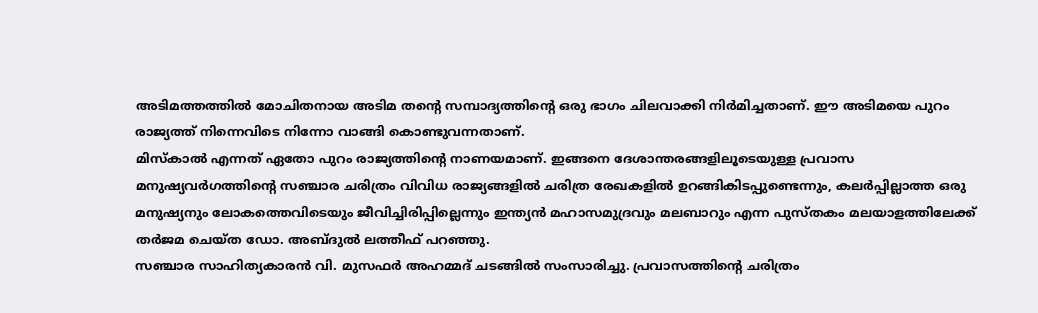അടിമത്തത്തിൽ മോചിതനായ അടിമ തന്റെ സമ്പാദ്യത്തിന്റെ ഒരു ഭാഗം ചിലവാക്കി നിർമിച്ചതാണ്. ഈ അടിമയെ പുറം രാജ്യത്ത് നിന്നെവിടെ നിന്നോ വാങ്ങി കൊണ്ടുവന്നതാണ്.
മിസ്‌കാൽ എന്നത് ഏതോ പുറം രാജ്യത്തിന്റെ നാണയമാണ്. ഇങ്ങനെ ദേശാന്തരങ്ങളിലൂടെയുള്ള പ്രവാസ മനുഷ്യവർഗത്തിന്റെ സഞ്ചാര ചരിത്രം വിവിധ രാജ്യങ്ങളിൽ ചരിത്ര രേഖകളിൽ ഉറങ്ങികിടപ്പുണ്ടെന്നും, കലർപ്പില്ലാത്ത ഒരു മനുഷ്യനും ലോകത്തെവിടെയും ജീവിച്ചിരിപ്പില്ലെന്നും ഇന്ത്യൻ മഹാസമുദ്രവും മലബാറും എന്ന പുസ്തകം മലയാളത്തിലേക്ക് തർജമ ചെയ്ത ഡോ. അബ്ദുൽ ലത്തീഫ് പറഞ്ഞു.
സഞ്ചാര സാഹിത്യകാരൻ വി. മുസഫർ അഹമ്മദ് ചടങ്ങിൽ സംസാരിച്ചു. പ്രവാസത്തിന്റെ ചരിത്രം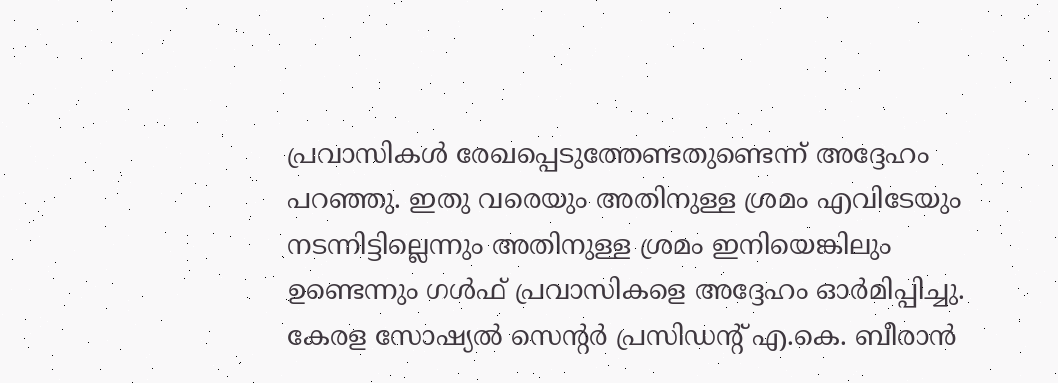പ്രവാസികൾ രേഖപ്പെടുത്തേണ്ടതുണ്ടെന്ന് അദ്ദേഹം പറഞ്ഞു. ഇതു വരെയും അതിനുള്ള ശ്രമം എവിടേയും നടന്നിട്ടില്ലെന്നും അതിനുള്ള ശ്രമം ഇനിയെങ്കിലും ഉണ്ടെന്നും ഗൾഫ് പ്രവാസികളെ അദ്ദേഹം ഓർമിപ്പിച്ചു. കേരള സോഷ്യൽ സെന്റർ പ്രസിഡന്റ് എ.കെ. ബീരാൻ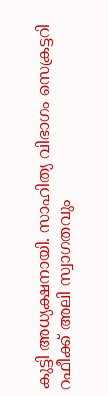കുട്ടി അധ്യക്ഷനായി. സാഹിത്യ വിഭാഗം സെക്രട്ടറി റഫീക്ക് അലി സ്വാഗതവും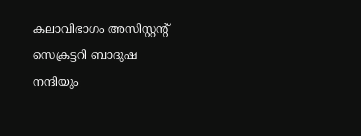കലാവിഭാഗം അസിസ്റ്റന്റ് സെക്രട്ടറി ബാദുഷ നന്ദിയും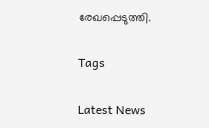രേഖപ്പെടുത്തി.

Tags

Latest News